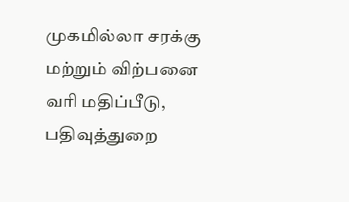முகமில்லா சரக்கு மற்றும் விற்பனை வரி மதிப்பீடு, பதிவுத்துறை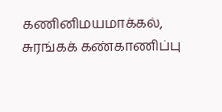கணினிமயமாக்கல், சுரங்கக் கண்காணிப்பு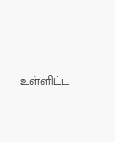உள்ளிட்ட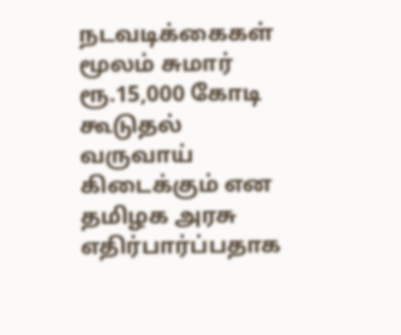நடவடிக்கைகள் மூலம் சுமார் ரூ.15,000 கோடி கூடுதல் வருவாய் கிடைக்கும் என தமிழக அரசு எதிர்பார்ப்பதாக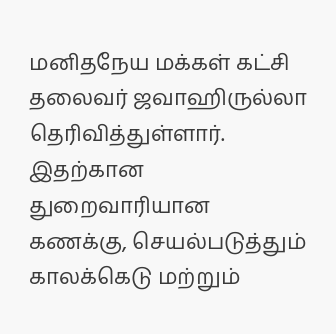மனிதநேய மக்கள் கட்சி தலைவர் ஜவாஹிருல்லா தெரிவித்துள்ளார். இதற்கான துறைவாரியான கணக்கு, செயல்படுத்தும் காலக்கெடு மற்றும்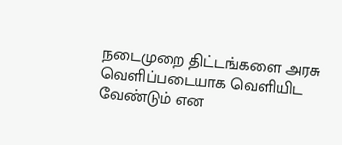நடைமுறை திட்டங்களை அரசு வெளிப்படையாக வெளியிட வேண்டும் என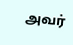அவர்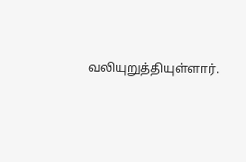வலியுறுத்தியுள்ளார்.